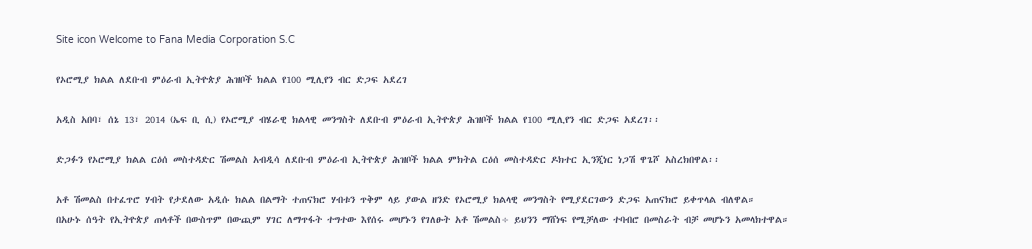Site icon Welcome to Fana Media Corporation S.C

የኦሮሚያ ክልል ለደቡብ ምዕራብ ኢትዮጵያ ሕዝቦች ክልል የ100 ሚሊየን ብር ድጋፍ አደረገ

አዲስ አበባ፣ ሰኔ 13፣ 2014 (ኤፍ ቢ ሲ) የኦሮሚያ ብሄራዊ ክልላዊ መንግስት ለደቡብ ምዕራብ ኢትዮጵያ ሕዝቦች ክልል የ100 ሚሊየን ብር ድጋፍ አደረገ፡፡

ድጋፉን የኦሮሚያ ክልል ርዕሰ መስተዳድር ሽመልስ አብዲሳ ለደቡብ ምዕራብ ኢትዮጵያ ሕዝቦች ክልል ምክትል ርዕሰ መስተዳድር ዶክተር ኢንጂነር ነጋሽ ዋጌሾ አስረክበዋል፡፡

አቶ ሽመልስ በተፈጥሮ ሃብት የታደለው አዲሱ ክልል በልማት ተጠናክሮ ሃብቱን ጥቅም ላይ ያውል ዘንድ የኦሮሚያ ክልላዊ መንግስት የሚያደርገውን ድጋፍ አጠናክሮ ይቀጥላል ብለዋል።
በአሁኑ ሰዓት የኢትዮጵያ ጠላቶች በውስጥም በውጪም ሃገር ለማጥፋት ተግተው እየሰሩ መሆኑን የገለፁት አቶ ሽመልስ÷ ይህንን ማሸነፍ የሚቻለው ተባብሮ በመስራት ብቻ መሆኑን አመላክተዋል።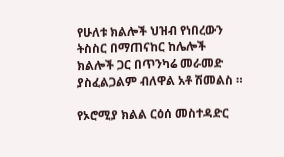የሁለቱ ክልሎች ህዝብ የነበረውን ትስስር በማጠናከር ከሌሎች ክልሎች ጋር በጥንካሬ መራመድ ያስፈልጋልም ብለዋል አቶ ሽመልስ ።

የኦሮሚያ ክልል ርዕሰ መስተዳድር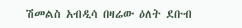ሽመልስ አብዲሳ በዛሬው ዕለት ደቡብ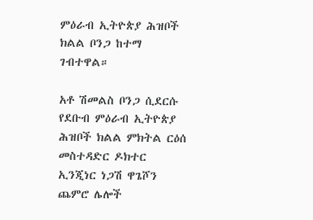ምዕራብ ኢትዮጵያ ሕዝቦች ክልል ቦንጋ ከተማ ገብተዋል።

አቶ ሽመልስ ቦንጋ ሲደርሱ የደቡብ ምዕራብ ኢትዮጵያ ሕዝቦች ክልል ምክትል ርዕሰ መስተዳድር ዶክተር ኢንጂነር ነጋሽ ዋጌሾን ጨምሮ ሌሎች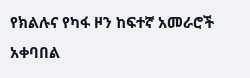የክልሉና የካፋ ዞን ከፍተኛ አመራሮች አቀባበል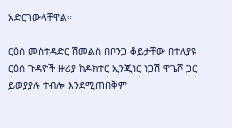አድርገውላቸዋል።

ርዕሰ መስተዳድር ሽመልስ በቦንጋ ቆይታቸው በተለያዩ ርዕሰ ጉዳዮች ዙሪያ ከዶክተር ኢንጂነር ነጋሽ ዋጌሾ ጋር ይወያያሉ ተብሎ እንደሚጠበቅም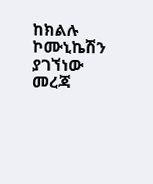ከክልሉ ኮሙኒኬሽን ያገኘነው መረጃ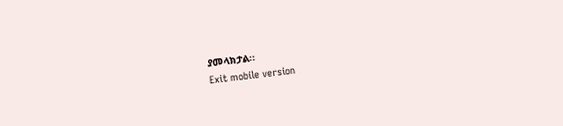ያመላክታል፡፡
Exit mobile version